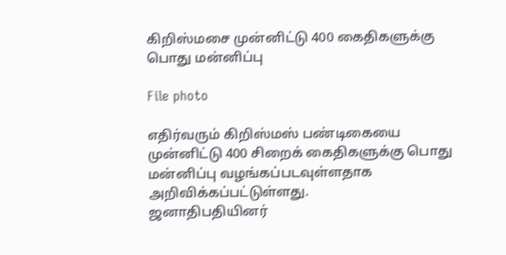கிறிஸ்மசை முன்னிட்டு 400 கைதிகளுக்கு பொது மன்னிப்பு

File photo

எதிர்வரும் கிறிஸ்மஸ் பண்டிகையை முன்னிட்டு 400 சிறைக் கைதிகளுக்கு பொது மன்னிப்பு வழங்கப்படவுள்ளதாக அறிவிக்கப்பட்டுள்ளது.
ஜனாதிபதியினர்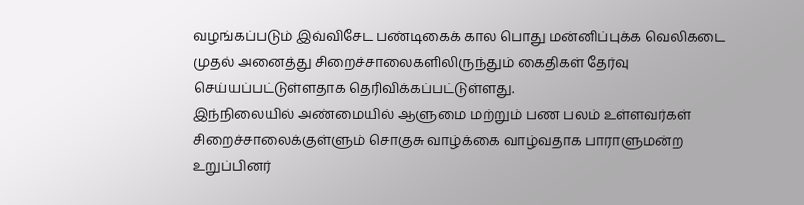வழங்கப்படும் இவ்விசேட பண்டிகைக் கால பொது மன்னிப்புக்க வெலிகடை முதல் அனைத்து சிறைச்சாலைகளிலிருந்தும் கைதிகள் தேர்வு செய்யப்பட்டுள்ளதாக தெரிவிக்கப்பட்டுள்ளது.
இந்நிலையில் அண்மையில் ஆளுமை மற்றும் பண பலம் உள்ளவர்கள் சிறைச்சாலைக்குள்ளும் சொகுசு வாழ்க்கை வாழ்வதாக பாராளுமன்ற உறுப்பினர்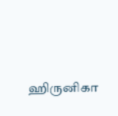ஹிருனிகா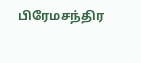பிரேமசந்திர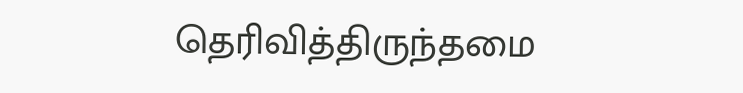தெரிவித்திருந்தமை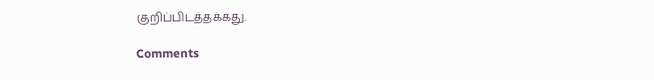குறிப்பிடத்தக்கது.

Comments